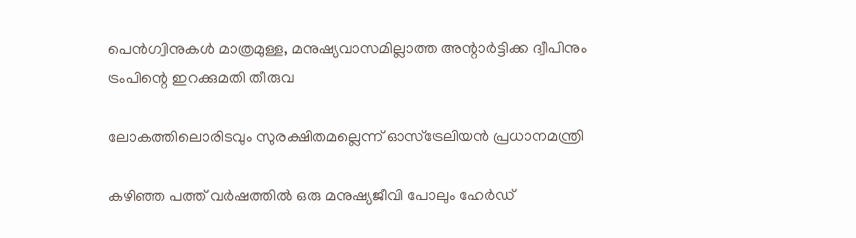പെന്‍ഗ്വിനുകള്‍ മാത്രമുള്ള, മനുഷ്യവാസമില്ലാത്ത അന്റാര്‍ട്ടിക്ക ദ്വീപിനും ട്രംപിന്റെ ഇറക്കുമതി തീരുവ

ലോകത്തിലൊരിടവും സുരക്ഷിതമല്ലെന്ന് ഓസ്ട്രേലിയന്‍ പ്രധാനമന്ത്രി

കഴിഞ്ഞ പത്ത് വര്‍ഷത്തില്‍ ഒരു മനുഷ്യജീവി പോലും ഹേര്‍ഡ്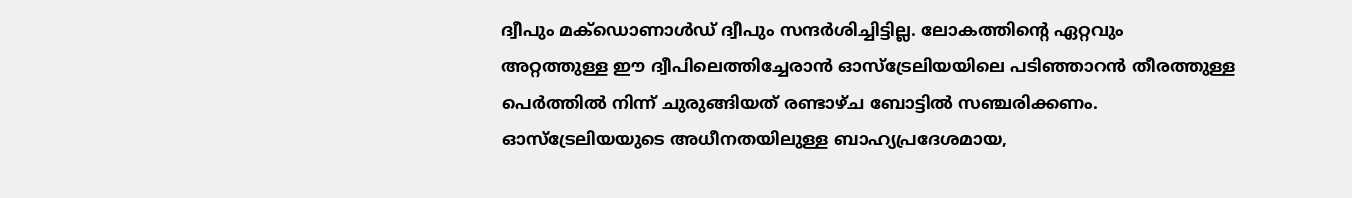ദ്വീപും മക്ഡൊണാള്‍ഡ് ദ്വീപും സന്ദര്‍ശിച്ചിട്ടില്ല. ലോകത്തിന്റെ ഏറ്റവും അറ്റത്തുള്ള ഈ ദ്വീപിലെത്തിച്ചേരാന്‍ ഓസ്ട്രേലിയയിലെ പടിഞ്ഞാറന്‍ തീരത്തുള്ള പെര്‍ത്തില്‍ നിന്ന് ചുരുങ്ങിയത് രണ്ടാഴ്ച ബോട്ടില്‍ സഞ്ചരിക്കണം. ഓസ്ട്രേലിയയുടെ അധീനതയിലുള്ള ബാഹ്യപ്രദേശമായ,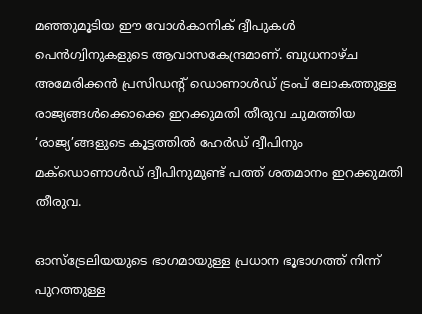മഞ്ഞുമൂടിയ ഈ വോള്‍കാനിക് ദ്വീപുകള്‍ പെന്‍ഗ്വിനുകളുടെ ആവാസകേന്ദ്രമാണ്. ബുധനാഴ്ച അമേരിക്കന്‍ പ്രസിഡന്റ് ഡൊണാള്‍ഡ് ട്രംപ് ലോകത്തുള്ള രാജ്യങ്ങള്‍ക്കൊക്കെ ഇറക്കുമതി തീരുവ ചുമത്തിയ ‘രാജ്യ’ങ്ങളുടെ കൂട്ടത്തില്‍ ഹേര്‍ഡ് ദ്വീപിനും മക്ഡൊണാള്‍ഡ് ദ്വീപിനുമുണ്ട് പത്ത് ശതമാനം ഇറക്കുമതി തീരുവ.

ഓസ്ട്രേലിയയുടെ ഭാഗമായുള്ള പ്രധാന ഭൂഭാഗത്ത് നിന്ന് പുറത്തുള്ള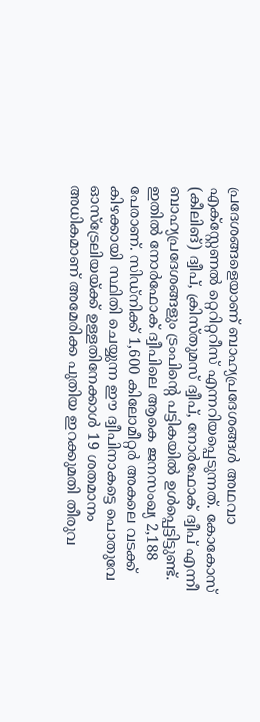പ്രദേശങ്ങളെയാണ് ബാഹ്യപ്രദേശങ്ങള്‍ അഥവാ എക്സ്റ്റേണല്‍ റ്റെറിറ്ററീസ് എന്നറിയപ്പെടുന്നത്. കോകോസ് (കീലിങ്) ദ്വീപ്, ക്രിസ്തുമസ് ദ്വീപ്, നോര്‍ഫോക് ദ്വീപ് എന്നീ ബാഹ്യപ്രദേശങ്ങളും ട്രംപിന്റെ പട്ടികയില്‍ ഉള്‍പ്പെട്ടിട്ടുണ്ട്. ഇതില്‍ നോര്‍ഫോക് ദ്വീപിലെ ആകെ ജനസംഖ്യ 2,188 പേരാണ്. സിഡ്നിക്ക് 1,600 കിലോമീറ്റര്‍ അകലെ വടക്ക് കിഴക്കായി സ്ഥിതി ചെയ്യുന്ന ഈ ദ്വീപിനാകട്ടെ പൊതുവേ ഓസ്ട്രേലിയയ്ക്ക് ഉള്ളതിനേക്കാള്‍ 19 ശതമാനം അധികമാണ് അമേരിക്ക പുതിയ ഇറക്കുമതി തീരുവ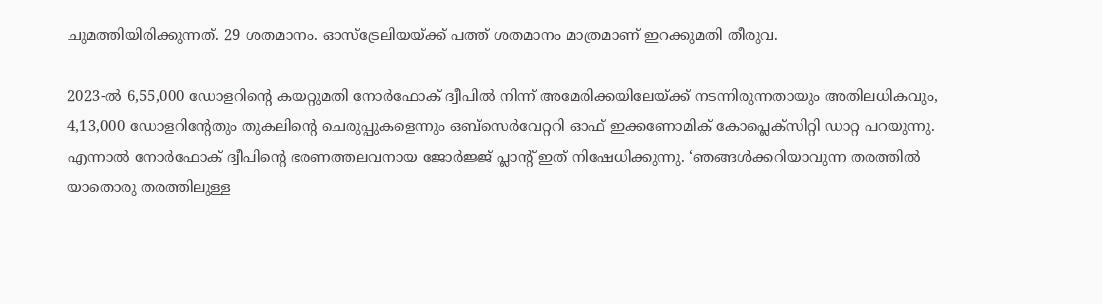ചുമത്തിയിരിക്കുന്നത്. 29 ശതമാനം. ഓസ്ട്രേലിയയ്ക്ക് പത്ത് ശതമാനം മാത്രമാണ് ഇറക്കുമതി തീരുവ.

2023-ല്‍ 6,55,000 ഡോളറിന്റെ കയറ്റുമതി നോര്‍ഫോക് ദ്വീപില്‍ നിന്ന് അമേരിക്കയിലേയ്ക്ക് നടന്നിരുന്നതായും അതിലധികവും, 4,13,000 ഡോളറിന്റേതും തുകലിന്റെ ചെരുപ്പുകളെന്നും ഒബ്സെര്‍വേറ്ററി ഓഫ് ഇക്കണോമിക് കോപ്ലെക്സിറ്റി ഡാറ്റ പറയുന്നു. എന്നാല്‍ നോര്‍ഫോക് ദ്വീപിന്റെ ഭരണത്തലവനായ ജോര്‍ജ്ജ് പ്ലാന്റ് ഇത് നിഷേധിക്കുന്നു. ‘ഞങ്ങള്‍ക്കറിയാവുന്ന തരത്തില്‍ യാതൊരു തരത്തിലുള്ള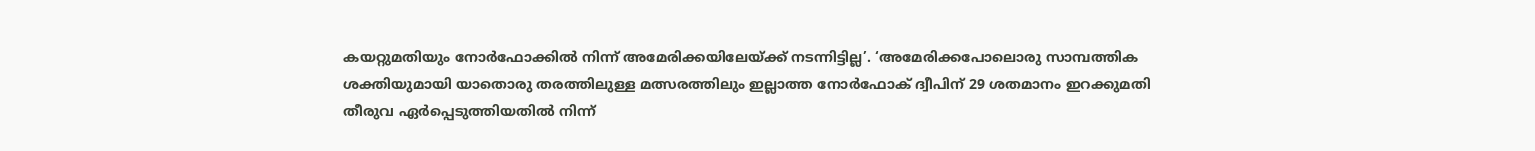കയറ്റുമതിയും നോര്‍ഫോക്കില്‍ നിന്ന് അമേരിക്കയിലേയ്ക്ക് നടന്നിട്ടില്ല’. ‘അമേരിക്കപോലൊരു സാമ്പത്തിക ശക്തിയുമായി യാതൊരു തരത്തിലുള്ള മത്സരത്തിലും ഇല്ലാത്ത നോര്‍ഫോക് ദ്വീപിന് 29 ശതമാനം ഇറക്കുമതി തീരുവ ഏര്‍പ്പെടുത്തിയതില്‍ നിന്ന്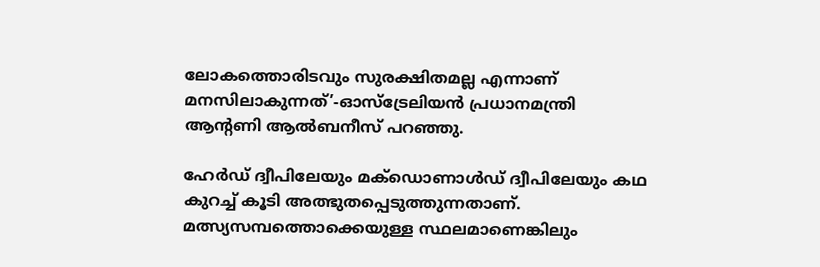ലോകത്തൊരിടവും സുരക്ഷിതമല്ല എന്നാണ് മനസിലാകുന്നത്’-ഓസ്ട്രേലിയന്‍ പ്രധാനമന്ത്രി ആന്റണി ആല്‍ബനീസ് പറഞ്ഞു.

ഹേര്‍ഡ് ദ്വീപിലേയും മക്ഡൊണാള്‍ഡ് ദ്വീപിലേയും കഥ കുറച്ച് കൂടി അത്ഭുതപ്പെടുത്തുന്നതാണ്. മത്സ്യസമ്പത്തൊക്കെയുള്ള സ്ഥലമാണെങ്കിലും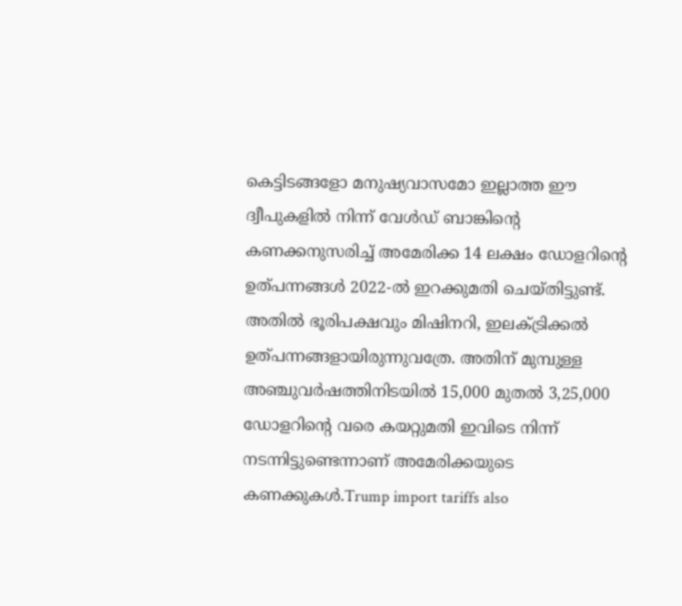കെട്ടിടങ്ങളോ മനുഷ്യവാസമോ ഇല്ലാത്ത ഈ ദ്വീപുകളില്‍ നിന്ന് വേള്‍ഡ് ബാങ്കിന്റെ കണക്കനുസരിച്ച് അമേരിക്ക 14 ലക്ഷം ഡോളറിന്റെ ഉത്പന്നങ്ങള്‍ 2022-ല്‍ ഇറക്കുമതി ചെയ്തിട്ടുണ്ട്. അതില്‍ ഭൂരിപക്ഷവും മിഷിനറി, ഇലക്ട്രിക്കല്‍ ഉത്പന്നങ്ങളായിരുന്നുവത്രേ. അതിന് മുമ്പുള്ള അഞ്ചുവര്‍ഷത്തിനിടയില്‍ 15,000 മുതല്‍ 3,25,000 ഡോളറിന്റെ വരെ കയറ്റുമതി ഇവിടെ നിന്ന് നടന്നിട്ടുണ്ടെന്നാണ് അമേരിക്കയുടെ കണക്കുകള്‍.Trump import tariffs also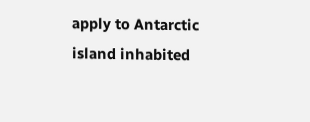apply to Antarctic island inhabited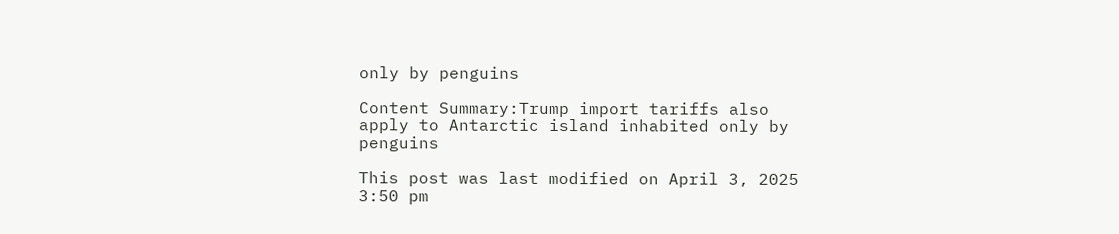only by penguins

Content Summary:Trump import tariffs also apply to Antarctic island inhabited only by penguins

This post was last modified on April 3, 2025 3:50 pm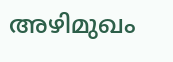അഴിമുഖം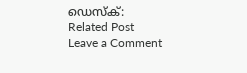ഡെസ്‌ക്:
Related Post
Leave a Comment